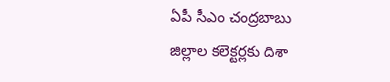ఏపీ సీఎం చంద్రబాబు జిల్లాల కలెక్టర్లకు దిశా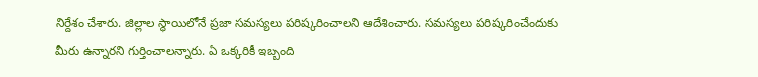నిర్దేశం చేశారు. జిల్లాల స్థాయిలోనే ప్రజా సమస్యలు పరిష్కరించాలని ఆదేశించారు. సమస్యలు పరిష్కరించేందుకు మీరు ఉన్నారని గుర్తించాలన్నారు. ఏ ఒక్కరికీ ఇబ్బంది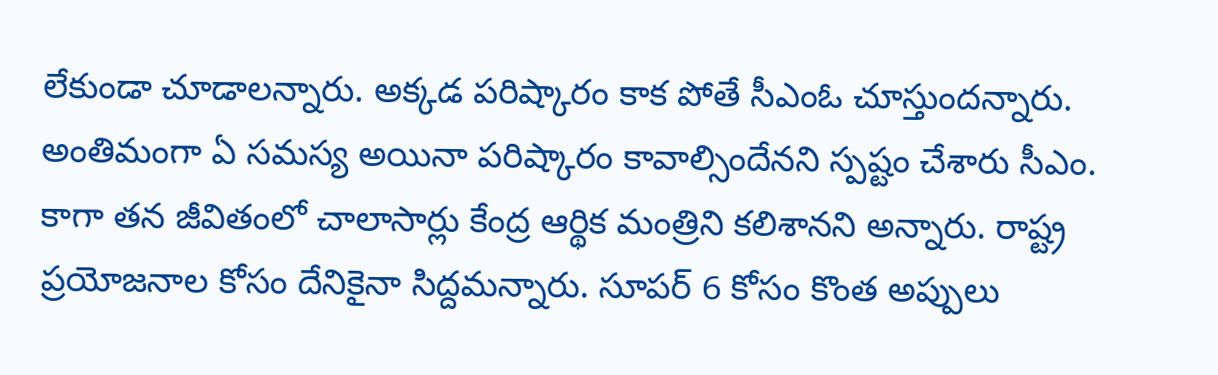లేకుండా చూడాలన్నారు. అక్కడ పరిష్కారం కాక పోతే సీఎంఓ చూస్తుందన్నారు. అంతిమంగా ఏ సమస్య అయినా పరిష్కారం కావాల్సిందేనని స్పష్టం చేశారు సీఎం. కాగా తన జీవితంలో చాలాసార్లు కేంద్ర ఆర్థిక మంత్రిని కలిశానని అన్నారు. రాష్ట్ర ప్రయోజనాల కోసం దేనికైనా సిద్దమన్నారు. సూపర్ 6 కోసం కొంత అప్పులు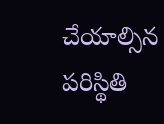చేయాల్సిన పరిస్థితి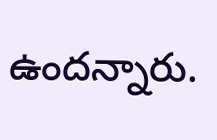ఉందన్నారు.